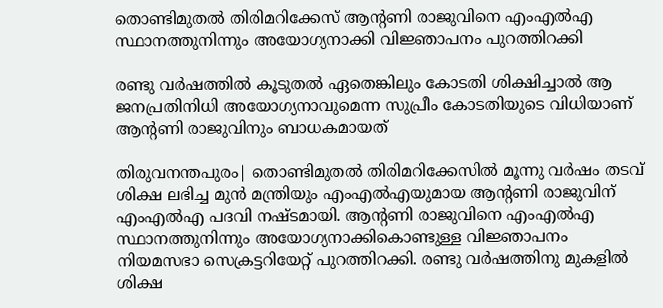തൊണ്ടിമുതല്‍ തിരിമറിക്കേസ് ആന്റണി രാജുവിനെ എംഎൽഎ സ്ഥാനത്തുനിന്നും അയോഗ്യനാക്കി വിജ്ഞാപനം പുറത്തിറക്കി

രണ്ടു വർഷത്തിൽ കൂടുതൽ ഏതെങ്കിലും കോടതി ശിക്ഷിച്ചാൽ ആ ജനപ്രതിനിധി അയോഗ്യനാവുമെന്ന സുപ്രീം കോടതിയുടെ വിധിയാണ് ആന്റണി രാജുവിനും ബാധകമായത്

തിരുവനന്തപുരം| തൊണ്ടിമുതല്‍ തിരിമറിക്കേസിൽ മൂന്നു വർഷം തടവ് ശിക്ഷ ലഭിച്ച മുന്‍ മന്ത്രിയും എംഎല്‍എയുമായ ആന്റണി രാജുവിന് എംഎൽഎ പദവി നഷ്ടമായി. ആന്റണി രാജുവിനെ എംഎൽഎ സ്ഥാനത്തുനിന്നും അയോഗ്യനാക്കികൊണ്ടുള്ള വിജ്ഞാപനം നിയമസഭാ സെക്രട്ടറിയേറ്റ് പുറത്തിറക്കി. രണ്ടു വർഷത്തിനു മുകളിൽ ശിക്ഷ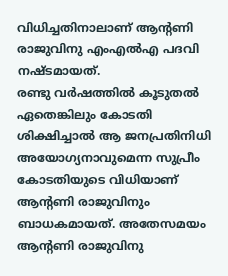വിധിച്ചതിനാലാണ്‌ ആന്റണി രാജുവിനു എംഎൽഎ പദവി നഷ്ടമായത്.
രണ്ടു വർഷത്തിൽ കൂടുതൽ ഏതെങ്കിലും കോടതി ശിക്ഷിച്ചാൽ ആ ജനപ്രതിനിധി അയോഗ്യനാവുമെന്ന സുപ്രീം കോടതിയുടെ വിധിയാണ് ആന്റണി രാജുവിനും ബാധകമായത്. അതേസമയം ആന്റണി രാജുവിനു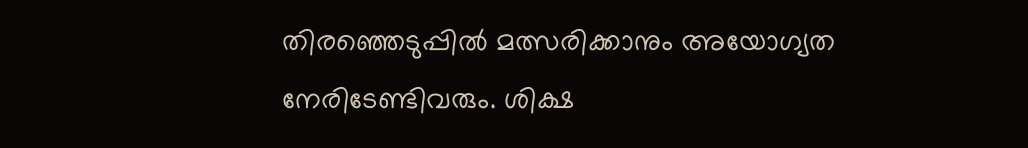തിരഞ്ഞെടുപ്പിൽ മത്സരിക്കാനും അയോഗ്യത നേരിടേണ്ടിവരും. ശിക്ഷ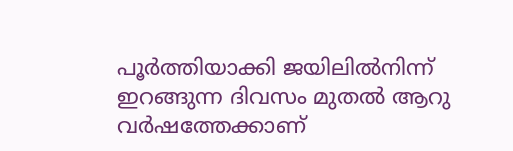പൂർത്തിയാക്കി ജയിലിൽനിന്ന് ഇറങ്ങുന്ന ദിവസം മുതൽ ആറു വർഷത്തേക്കാണ്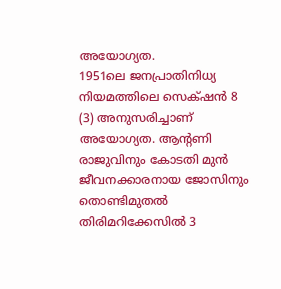അയോഗ്യത.
1951ലെ ജനപ്രാതിനിധ്യ നിയമത്തിലെ സെക്‌ഷൻ 8 (3) അനുസരിച്ചാണ് അയോഗ്യത. ആന്റണി രാജുവിനും കോടതി മുൻ ജീവനക്കാരനായ ജോസിനും തൊണ്ടിമുതല്‍ തിരിമറിക്കേസില്‍ 3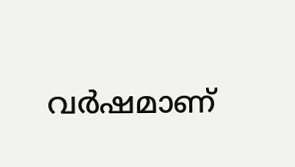വർഷമാണ്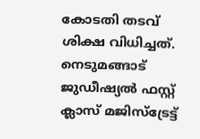കോടതി തടവ് ശിക്ഷ വിധിച്ചത്. നെടുമങ്ങാട് ജുഡീഷ്യല്‍ ഫസ്റ്റ് ക്ലാസ് മജിസ്‌ട്രേട്ട്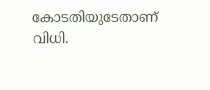കോടതിയുടേതാണ് വിധി.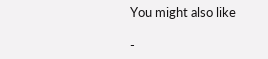You might also like

-